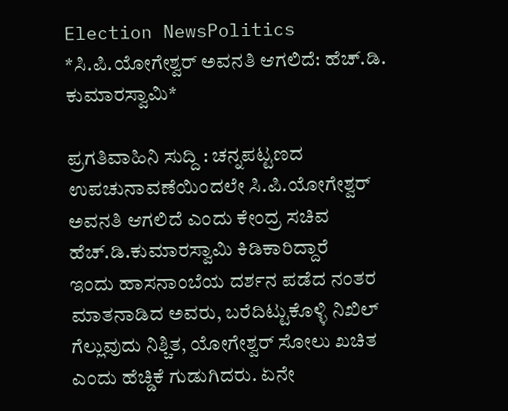Election NewsPolitics
*ಸಿ.ಪಿ.ಯೋಗೇಶ್ವರ್ ಅವನತಿ ಆಗಲಿದೆ: ಹೆಚ್.ಡಿ. ಕುಮಾರಸ್ವಾಮಿ*

ಪ್ರಗತಿವಾಹಿನಿ ಸುದ್ದಿ : ಚನ್ನಪಟ್ಟಣದ ಉಪಚುನಾವಣೆಯಿಂದಲೇ ಸಿ.ಪಿ.ಯೋಗೇಶ್ವರ್ ಅವನತಿ ಆಗಲಿದೆ ಎಂದು ಕೇಂದ್ರ ಸಚಿವ ಹೆಚ್.ಡಿ.ಕುಮಾರಸ್ವಾಮಿ ಕಿಡಿಕಾರಿದ್ದಾರೆ
ಇಂದು ಹಾಸನಾಂಬೆಯ ದರ್ಶನ ಪಡೆದ ನಂತರ ಮಾತನಾಡಿದ ಅವರು, ಬರೆದಿಟ್ಟುಕೊಳ್ಳಿ ನಿಖಿಲ್ ಗೆಲ್ಲುವುದು ನಿಶ್ಚಿತ, ಯೋಗೇಶ್ವರ್ ಸೋಲು ಖಚಿತ ಎಂದು ಹೆಚ್ಡಿಕೆ ಗುಡುಗಿದರು. ಏನೇ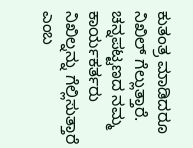ಕುತಂತ್ರ ಮಾಡಿದರೂ ನಿಖಿಲ್ ಗೆಲ್ಲುತ್ತಾರೆ. ಚನ್ನಪಟ್ಟಣದ ನಮ್ಮ ಕಾರ್ಯಕರ್ತರು ನಿಖಿಲ್ನನ್ನು ಗೆಲ್ಲಿಸುತ್ತಾರೆ ಎಂಬ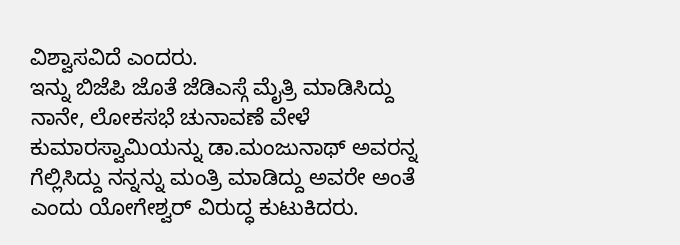ವಿಶ್ವಾಸವಿದೆ ಎಂದರು.
ಇನ್ನು ಬಿಜೆಪಿ ಜೊತೆ ಜೆಡಿಎಸ್ಗೆ ಮೈತ್ರಿ ಮಾಡಿಸಿದ್ದು ನಾನೇ, ಲೋಕಸಭೆ ಚುನಾವಣೆ ವೇಳೆ ಕುಮಾರಸ್ವಾಮಿಯನ್ನು ಡಾ.ಮಂಜುನಾಥ್ ಅವರನ್ನ ಗೆಲ್ಲಿಸಿದ್ದು ನನ್ನನ್ನು ಮಂತ್ರಿ ಮಾಡಿದ್ದು ಅವರೇ ಅಂತೆ ಎಂದು ಯೋಗೇಶ್ವರ್ ವಿರುದ್ಧ ಕುಟುಕಿದರು.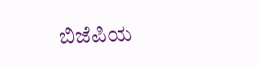ಬಿಜೆಪಿಯ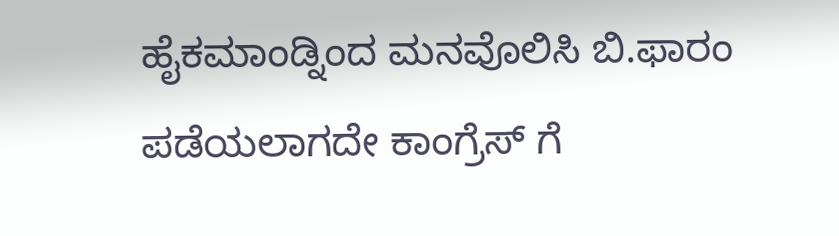ಹೈಕಮಾಂಡ್ನಿಂದ ಮನವೊಲಿಸಿ ಬಿ.ಫಾರಂ ಪಡೆಯಲಾಗದೇ ಕಾಂಗ್ರೆಸ್ ಗೆ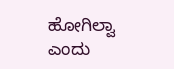ಹೋಗಿಲ್ವಾ ಎಂದು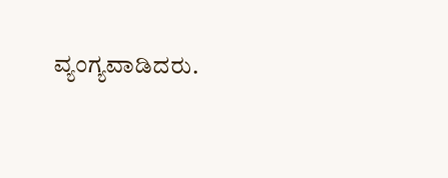ವ್ಯಂಗ್ಯವಾಡಿದರು.